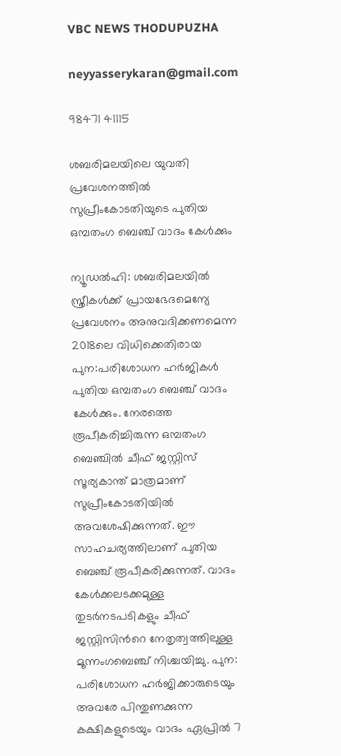VBC NEWS THODUPUZHA

neyyasserykaran@gmail.com

98471 41115

ശബരിമലയിലെ യുവതി പ്രവേശനത്തിൽ സുപ്രീംകോടതിയുടെ പുതിയ ഒമ്പതംഗ ബെഞ്ച് വാദം കേൾക്കും

ന്യൂഡൽഹി: ശബരിമലയിൽ സ്ത്രീകൾക്ക് പ്രായഭേദമെന്യേ പ്രവേശനം അനുവദിക്കണമെന്ന 2018ലെ വിധിക്കെതിരായ പുന:പരിശോധന ഹർജികൾ പുതിയ ഒമ്പതംഗ ബെഞ്ച് വാദം കേൾക്കും. നേരത്തെ രൂപീകരിച്ചിരുന്ന ഒമ്പതംഗ ബെഞ്ചിൽ ചീഫ് ജസ്റ്റിസ് സൂര്യകാന്ത് മാത്രമാണ് സുപ്രീംകോടതിയിൽ അവശേഷിക്കുന്നത്. ഈ സാഹചര്യത്തിലാണ് പുതിയ ബെഞ്ച് രൂപീകരിക്കുന്നത്. വാദം കേൾക്കലടക്കമുള്ള തുടർനടപടികളും ചീഫ് ജസ്റ്റിസിൻറെ നേതൃത്വത്തിലുള്ള മൂന്നംഗബെഞ്ച് നിശ്ചയിച്ചു. പുന: പരിശോധന ഹർജിക്കാരുടെയും അവരേ പിന്തുണക്കുന്ന കക്ഷികളുടെയും വാദം ഏപ്രിൽ 7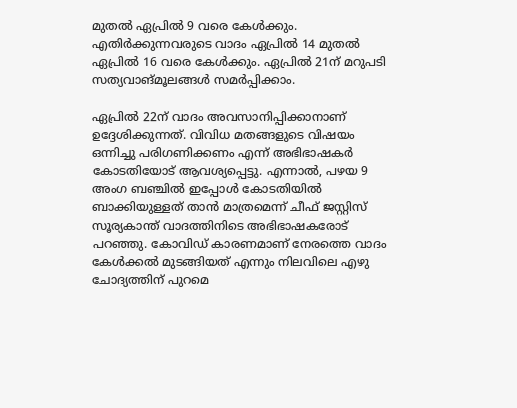മുതൽ ഏപ്രിൽ 9 വരെ കേൾക്കും. എതിർക്കുന്നവരുടെ വാദം ഏപ്രിൽ‌ 14 മുതൽ ഏപ്രിൽ 16 വരെ കേൾക്കും. ഏപ്രിൽ 21ന് മറുപടി സത്യവാങ്മൂലങ്ങൾ സമർപ്പിക്കാം.

ഏപ്രിൽ 22ന് വാദം അവസാനിപ്പിക്കാനാണ് ഉദ്ദേശിക്കുന്നത്. വിവിധ മതങ്ങളുടെ വിഷയം ഒന്നിച്ചു പരിഗണിക്കണം എന്ന് അഭിഭാഷകർ കോടതിയോട് ആവശ്യപ്പെട്ടു. എന്നാൽ, പഴയ 9 അംഗ ബഞ്ചിൽ ഇപ്പോൾ കോടതിയിൽ ബാക്കിയുള്ളത് താൻ മാത്രമെന്ന് ചീഫ് ജസ്റ്റിസ് സൂര്യകാന്ത് വാദത്തിനിടെ അഭിഭാഷകരോട് പറഞ്ഞു. കോവിഡ് കാരണമാണ് നേരത്തെ വാദം കേൾക്കൽ മുടങ്ങിയത് എന്നും നിലവിലെ എഴു ചോദ്യത്തിന് പുറമെ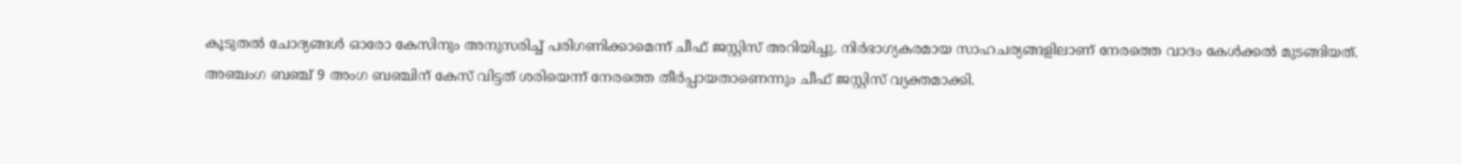കൂടുതൽ ചോദ്യങ്ങൾ ഓരോ കേസിനും അനുസരിച്ച് പരിഗണിക്കാമെന്ന് ചീഫ് ജസ്റ്റിസ് അറിയിച്ചു. നിർഭാഗ്യകരമായ സാഹചര്യങ്ങളിലാണ് നേരത്തെ വാദം കേൾക്കൽ മുടങ്ങിയത്. അഞ്ചംഗ ബഞ്ച് 9 അംഗ ബ‍ഞ്ചിന് കേസ് വിട്ടത് ശരിയെന്ന് നേരത്തെ തീർപ്പായതാണെന്നും ചീഫ് ജസ്റ്റിസ് വ്യക്തമാക്കി.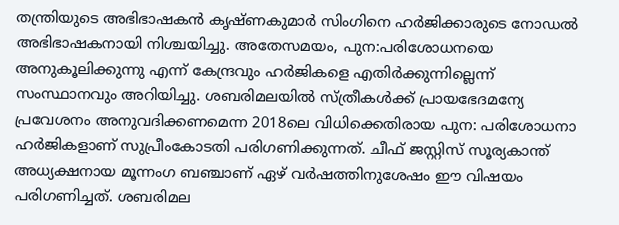തന്ത്രിയുടെ അഭിഭാഷകൻ കൃഷ്ണകുമാർ സിംഗിനെ ഹർജിക്കാരുടെ നോഡൽ അഭിഭാഷകനായി നിശ്ചയിച്ചു. അതേസമയം, പുന:പരിശോധനയെ അനുകൂലിക്കുന്നു എന്ന് കേന്ദ്രവും ഹർജികളെ എതിർക്കുന്നില്ലെന്ന് സംസ്ഥാനവും അറിയിച്ചു. ശബരിമലയിൽ സ്ത്രീകൾക്ക് പ്രായഭേദമന്യേ പ്രവേശനം അനുവദിക്കണമെന്ന 2018ലെ വിധിക്കെതിരായ പുന: പരിശോധനാ ഹർജികളാണ് സുപ്രീംകോടതി പരിഗണിക്കുന്നത്. ചീഫ് ജസ്റ്റിസ് സൂര്യകാന്ത് അധ്യക്ഷനായ മൂന്നംഗ ബഞ്ചാണ് ഏഴ് വർഷത്തിനുശേഷം ഈ വിഷയം പരിഗണിച്ചത്. ശബരിമല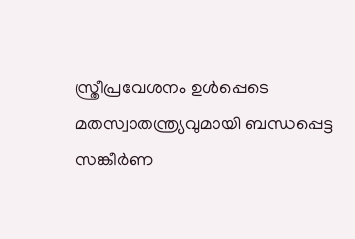സ്ത്രീപ്രവേശനം ഉൾപ്പെടെ മതസ്വാതന്ത്ര്യവുമായി ബന്ധപ്പെട്ട സങ്കീർണ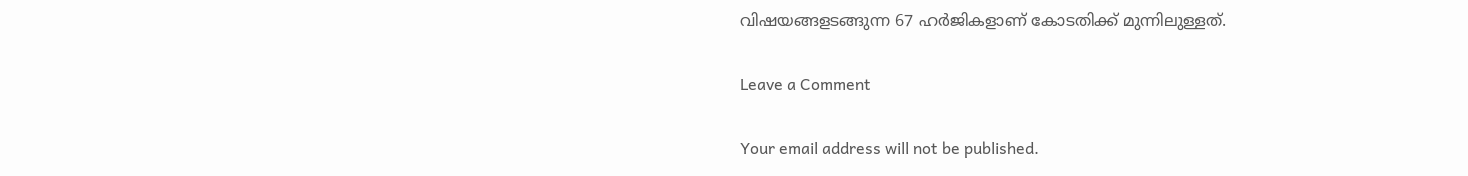വിഷയങ്ങളടങ്ങുന്ന 67 ഹർജികളാണ് കോടതിക്ക് മുന്നിലുള്ളത്.

Leave a Comment

Your email address will not be published.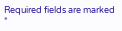Required fields are marked *